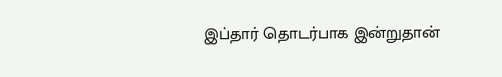இப்தார் தொடர்பாக இன்றுதான்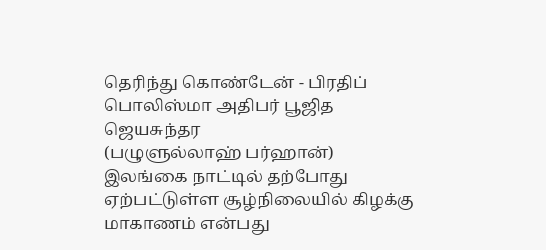தெரிந்து கொண்டேன் - பிரதிப் பொலிஸ்மா அதிபர் பூஜித ஜெயசுந்தர
(பழுளுல்லாஹ் பர்ஹான்)
இலங்கை நாட்டில் தற்போது ஏற்பட்டுள்ள சூழ்நிலையில் கிழக்கு மாகாணம் என்பது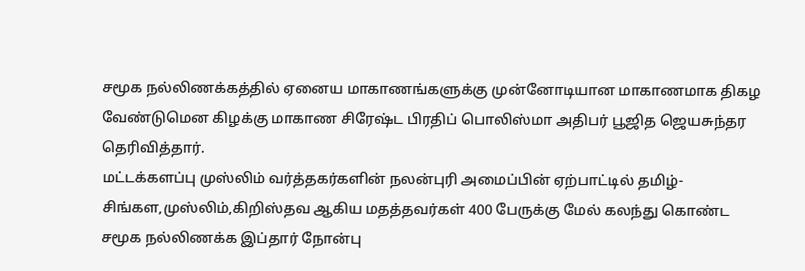சமூக நல்லிணக்கத்தில் ஏனைய மாகாணங்களுக்கு முன்னோடியான மாகாணமாக திகழ வேண்டுமென கிழக்கு மாகாண சிரேஷ்ட பிரதிப் பொலிஸ்மா அதிபர் பூஜித ஜெயசுந்தர தெரிவித்தார்.
மட்டக்களப்பு முஸ்லிம் வர்த்தகர்களின் நலன்புரி அமைப்பின் ஏற்பாட்டில் தமிழ்-சிங்கள,முஸ்லிம்,கிறிஸ்தவ ஆகிய மதத்தவர்கள் 400 பேருக்கு மேல் கலந்து கொண்ட சமூக நல்லிணக்க இப்தார் நோன்பு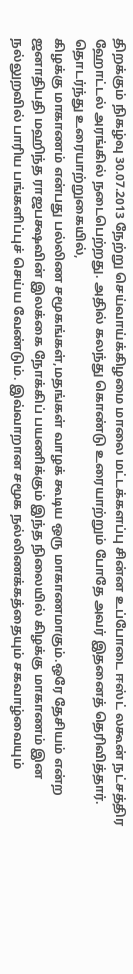திறக்கும் நிகழ்வு 30.07.2013 நேற்று செய்வாய்க்கிழமை மாலை மட்டக்களப்பு சின்ன உப்போடை ஈஸ்ட் லகூன் நட்சத்திர ஹோட்டல் அரங்கில் நடைபெற்றது. அதில் கலந்து கொண்டு உரையாற்றும் போதே அவர் இதனைத் தெரிவித்தார். தொடர்ந்து உரையாற்றுகையில்,
கிழக்கு மாகாணம் என்பது பல்லிண சமூகங்கள்,மதங்கள் வாழக் கூடிய ஒரு மாகாணமாகும்.ஒரே தேசியம் என்ற ஜனாதிபதி மஹிந்த ராஜபக்ஷவின் இலக்கை நோக்கிப் பயணிக்கும் இந்த நிலையில் கிழக்கு மாகாணம் இன நல்லுறவில் பாரிய பங்களிப்புச் செய்ய வேண்டும். இவ்வாறான சமூக நல்லிணக்கத்தையும் சகவாழ்வையும்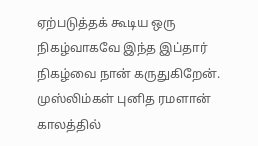ஏற்படுத்தக் கூடிய ஒரு நிகழ்வாகவே இந்த இப்தார் நிகழ்வை நான் கருதுகிறேன்.
முஸ்லிம்கள் புனித ரமளான் காலத்தில்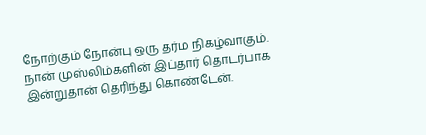நோற்கும் நோன்பு ஒரு தர்ம நிகழ்வாகும். நான் முஸ்லிம்களின் இப்தார் தொடர்பாக இன்றுதான் தெரிந்து கொண்டேன்.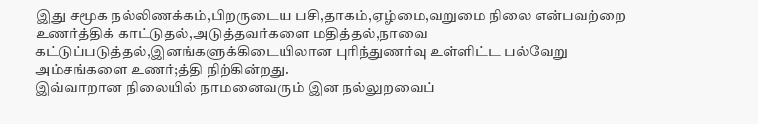இது சமூக நல்லிணக்கம்,பிறருடைய பசி,தாகம்,ஏழ்மை,வறுமை நிலை என்பவற்றை உணர்த்திக் காட்டுதல்,அடுத்தவர்களை மதித்தல்,நாவை கட்டுப்படுத்தல்,இனங்களுக்கிடையிலான புரிந்துணர்வு உள்ளிட்ட பல்வேறு அம்சங்களை உணர்;த்தி நிற்கின்றது.
இவ்வாறான நிலையில் நாமனைவரும் இன நல்லுறவைப்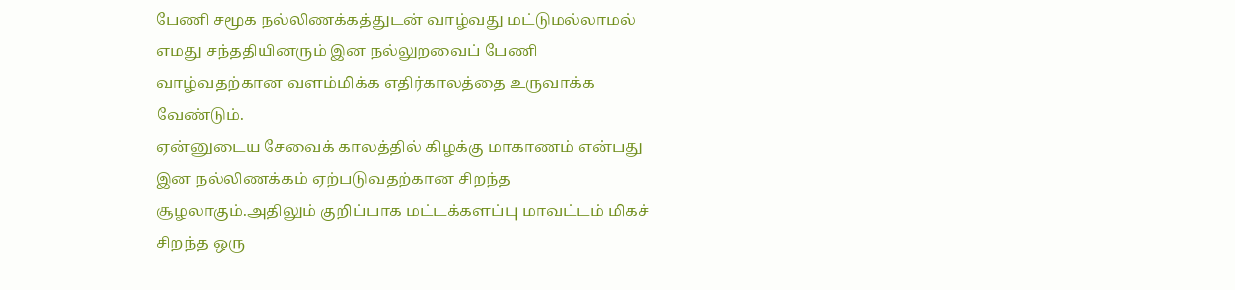பேணி சமூக நல்லிணக்கத்துடன் வாழ்வது மட்டுமல்லாமல் எமது சந்ததியினரும் இன நல்லுறவைப் பேணி வாழ்வதற்கான வளம்மிக்க எதிர்காலத்தை உருவாக்க வேண்டும்.
ஏன்னுடைய சேவைக் காலத்தில் கிழக்கு மாகாணம் என்பது இன நல்லிணக்கம் ஏற்படுவதற்கான சிறந்த சூழலாகும்.அதிலும் குறிப்பாக மட்டக்களப்பு மாவட்டம் மிகச் சிறந்த ஒரு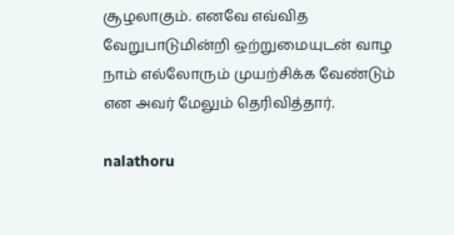சூழலாகும். எனவே எவ்வித வேறுபாடுமின்றி ஒற்றுமையுடன் வாழ நாம் எல்லோரும் முயற்சிக்க வேண்டும் என அவர் மேலும் தெரிவித்தார்.

nalathoru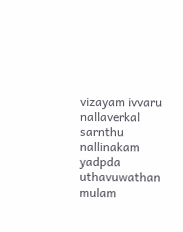vizayam ivvaru nallaverkal sarnthu nallinakam yadpda uthavuwathan mulam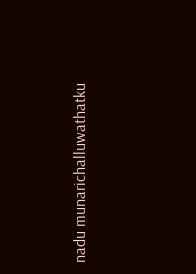nadu munarichalluwathatku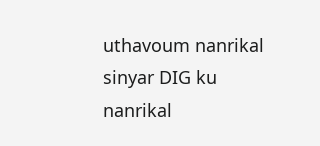uthavoum nanrikal sinyar DIG ku nanrikal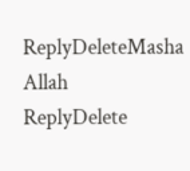ReplyDeleteMasha Allah
ReplyDelete